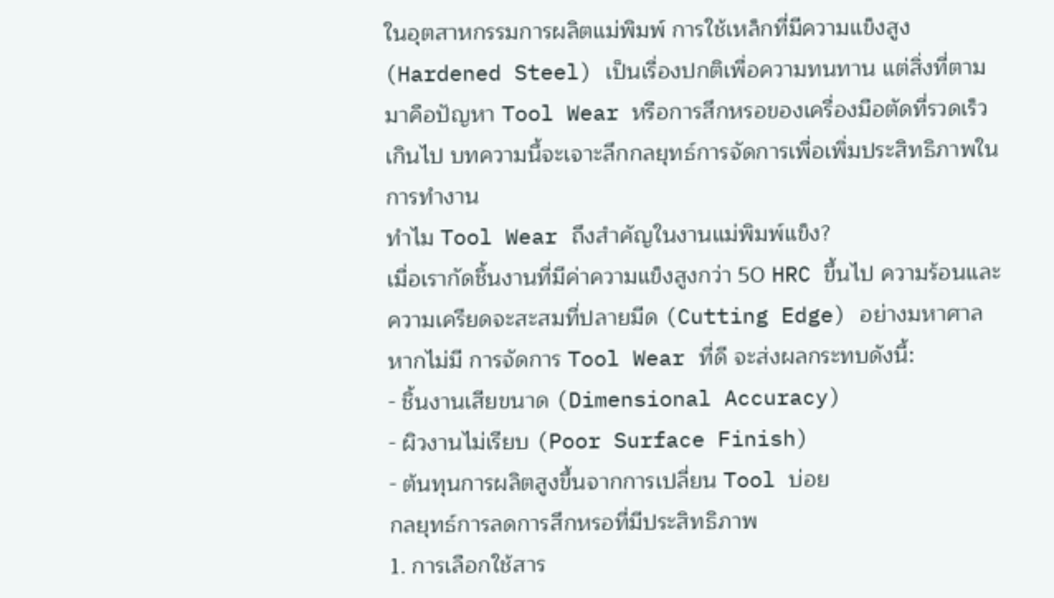ในอุตสาหกรรมการผลิตแม่พิมพ์ การใช้เหล็กที่มีความแข็งสูง (Hardened Steel) เป็นเรื่องปกติเพื่อความทนทาน แต่สิ่งที่ตามมาคือปัญหา Tool Wear หรือการสึกหรอของเครื่องมือตัดที่รวดเร็วเกินไป บทความนี้จะเจาะลึกกลยุทธ์การจัดการเพื่อเพิ่มประสิทธิภาพในการทำงาน
ทำไม Tool Wear ถึงสำคัญในงานแม่พิมพ์แข็ง?
เมื่อเรากัดชิ้นงานที่มีค่าความแข็งสูงกว่า 50 HRC ขึ้นไป ความร้อนและความเครียดจะสะสมที่ปลายมีด (Cutting Edge) อย่างมหาศาล หากไม่มี การจัดการ Tool Wear ที่ดี จะส่งผลกระทบดังนี้:
- ชิ้นงานเสียขนาด (Dimensional Accuracy)
- ผิวงานไม่เรียบ (Poor Surface Finish)
- ต้นทุนการผลิตสูงขึ้นจากการเปลี่ยน Tool บ่อย
กลยุทธ์การลดการสึกหรอที่มีประสิทธิภาพ
1. การเลือกใช้สาร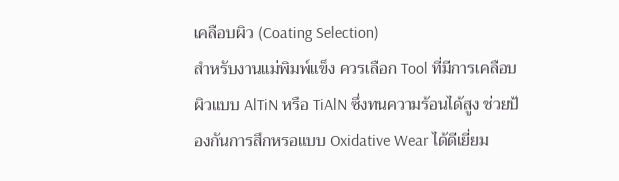เคลือบผิว (Coating Selection)
สำหรับงานแม่พิมพ์แข็ง ควรเลือก Tool ที่มีการเคลือบผิวแบบ AlTiN หรือ TiAlN ซึ่งทนความร้อนได้สูง ช่วยป้องกันการสึกหรอแบบ Oxidative Wear ได้ดีเยี่ยม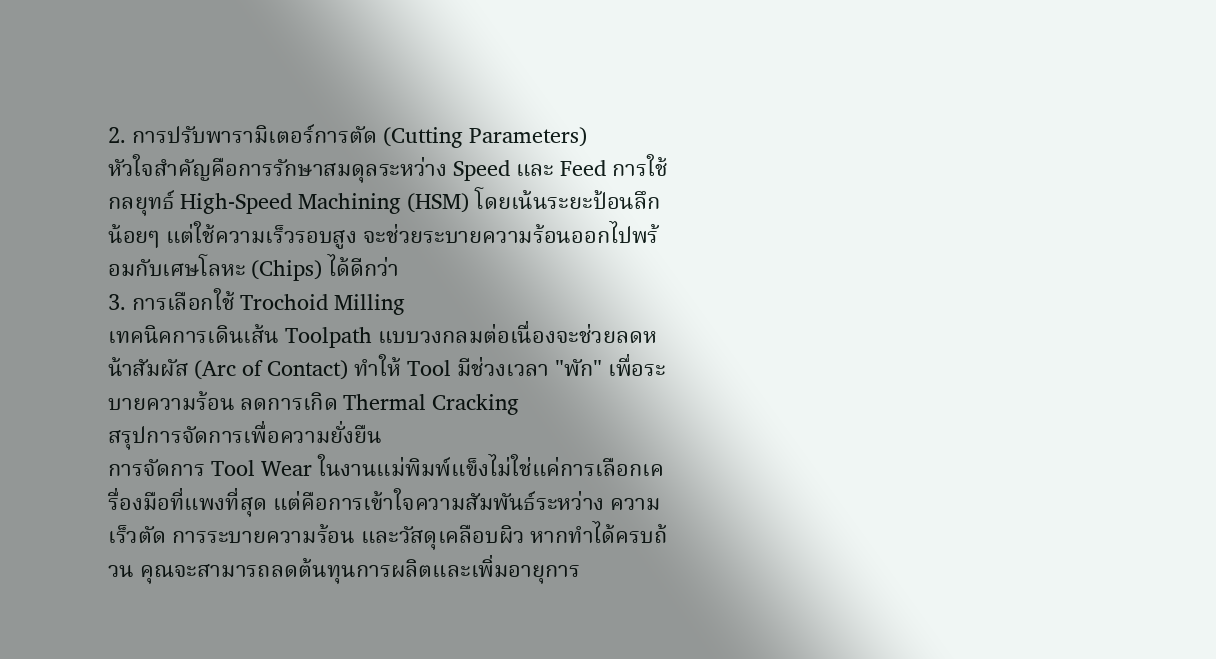2. การปรับพารามิเตอร์การตัด (Cutting Parameters)
หัวใจสำคัญคือการรักษาสมดุลระหว่าง Speed และ Feed การใช้กลยุทธ์ High-Speed Machining (HSM) โดยเน้นระยะป้อนลึกน้อยๆ แต่ใช้ความเร็วรอบสูง จะช่วยระบายความร้อนออกไปพร้อมกับเศษโลหะ (Chips) ได้ดีกว่า
3. การเลือกใช้ Trochoid Milling
เทคนิคการเดินเส้น Toolpath แบบวงกลมต่อเนื่องจะช่วยลดหน้าสัมผัส (Arc of Contact) ทำให้ Tool มีช่วงเวลา "พัก" เพื่อระบายความร้อน ลดการเกิด Thermal Cracking
สรุปการจัดการเพื่อความยั่งยืน
การจัดการ Tool Wear ในงานแม่พิมพ์แข็งไม่ใช่แค่การเลือกเครื่องมือที่แพงที่สุด แต่คือการเข้าใจความสัมพันธ์ระหว่าง ความเร็วตัด การระบายความร้อน และวัสดุเคลือบผิว หากทำได้ครบถ้วน คุณจะสามารถลดต้นทุนการผลิตและเพิ่มอายุการ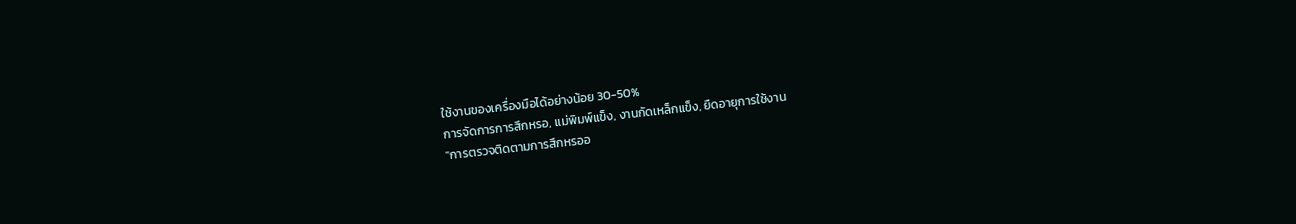ใช้งานของเครื่องมือได้อย่างน้อย 30-50%
การจัดการการสึกหรอ, แม่พิมพ์แข็ง, งานกัดเหล็กแข็ง, ยืดอายุการใช้งาน
"การตรวจติดตามการสึกหรออ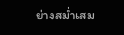ย่างสม่ำเสม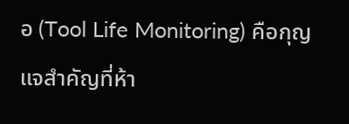อ (Tool Life Monitoring) คือกุญแจสำคัญที่ห้า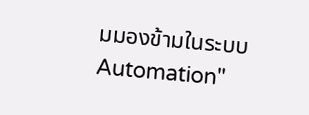มมองข้ามในระบบ Automation"